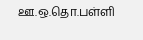ஊ.ஒ.தொ.பள்ளி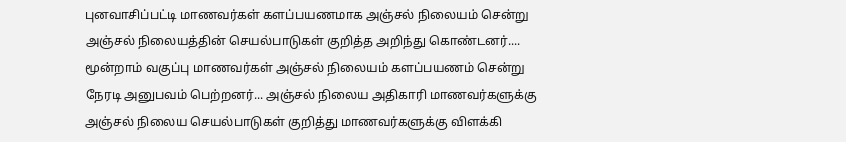புனவாசிப்பட்டி மாணவர்கள் களப்பயணமாக அஞ்சல் நிலையம் சென்று அஞ்சல் நிலையத்தின் செயல்பாடுகள் குறித்த அறிந்து கொண்டனர்.... மூன்றாம் வகுப்பு மாணவர்கள் அஞ்சல் நிலையம் களப்பயணம் சென்று நேரடி அனுபவம் பெற்றனர்... அஞ்சல் நிலைய அதிகாரி மாணவர்களுக்கு அஞ்சல் நிலைய செயல்பாடுகள் குறித்து மாணவர்களுக்கு விளக்கி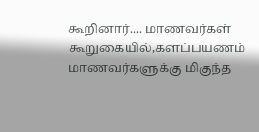கூறினார்.... மாணவர்கள் கூறுகையில்,களப்பயணம் மாணவர்களுக்கு மிகுந்த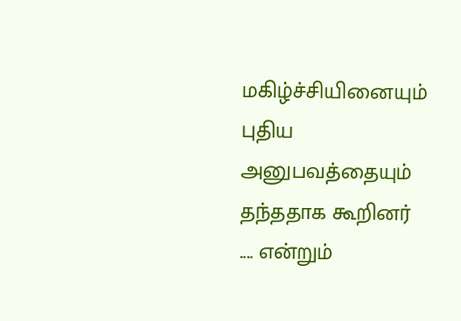மகிழ்ச்சியினையும் புதிய அனுபவத்தையும் தந்ததாக கூறினர் .... என்றும்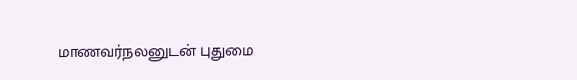மாணவர்நலனுடன் புதுமை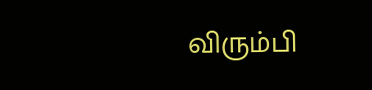விரும்பி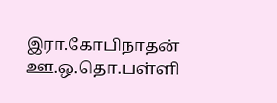இரா.கோபிநாதன் ஊ.ஒ.தொ.பள்ளி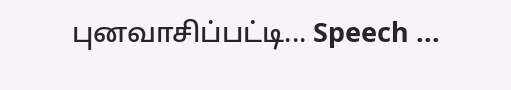புனவாசிப்பட்டி... Speech ...